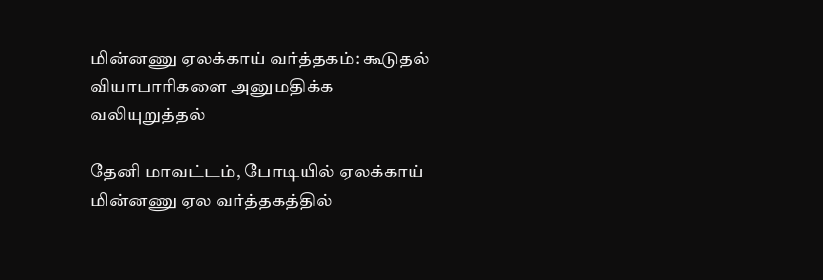மின்னணு ஏலக்காய் வர்த்தகம்: கூடுதல் வியாபாரிகளை அனுமதிக்க வலியுறுத்தல்

தேனி மாவட்டம், போடியில் ஏலக்காய் மின்னணு ஏல வர்த்தகத்தில்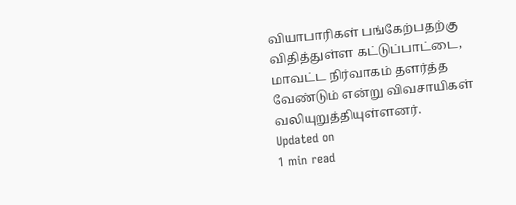வியாபாரிகள் பங்கேற்பதற்கு விதித்துள்ள கட்டுப்பாட்டை, மாவட்ட நிர்வாகம் தளர்த்த வேண்டும் என்று விவசாயிகள் வலியுறுத்தியுள்ளனர்.
Updated on
1 min read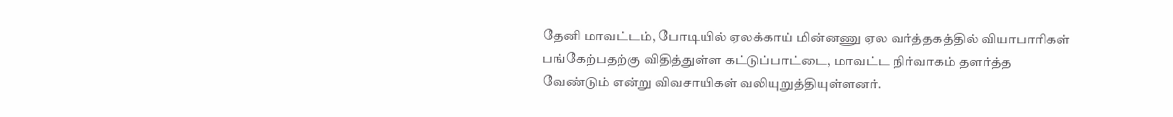தேனி மாவட்டம், போடியில் ஏலக்காய் மின்னணு ஏல வர்த்தகத்தில் வியாபாரிகள் பங்கேற்பதற்கு விதித்துள்ள கட்டுப்பாட்டை, மாவட்ட நிர்வாகம் தளர்த்த வேண்டும் என்று விவசாயிகள் வலியுறுத்தியுள்ளனர்.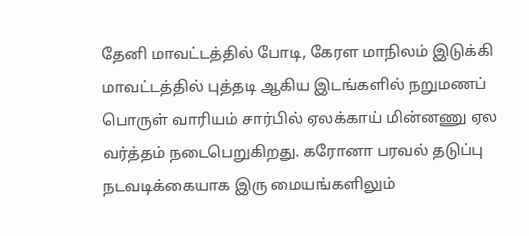தேனி மாவட்டத்தில் போடி, கேரள மாநிலம் இடுக்கி மாவட்டத்தில் புத்தடி ஆகிய இடங்களில் நறுமணப் பொருள் வாரியம் சார்பில் ஏலக்காய் மின்னணு ஏல வர்த்தம் நடைபெறுகிறது. கரோனா பரவல் தடுப்பு நடவடிக்கையாக இரு மையங்களிலும்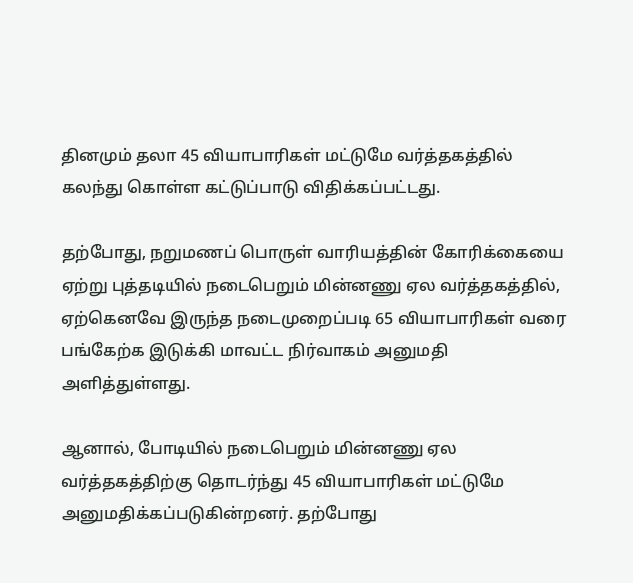தினமும் தலா 45 வியாபாரிகள் மட்டுமே வர்த்தகத்தில் கலந்து கொள்ள கட்டுப்பாடு விதிக்கப்பட்டது.

தற்போது, நறுமணப் பொருள் வாரியத்தின் கோரிக்கையை ஏற்று புத்தடியில் நடைபெறும் மின்னணு ஏல வர்த்தகத்தில், ஏற்கெனவே இருந்த நடைமுறைப்படி 65 வியாபாரிகள் வரை பங்கேற்க இடுக்கி மாவட்ட நிர்வாகம் அனுமதி அளித்துள்ளது.

ஆனால், போடியில் நடைபெறும் மின்னணு ஏல வர்த்தகத்திற்கு தொடர்ந்து 45 வியாபாரிகள் மட்டுமே அனுமதிக்கப்படுகின்றனர். தற்போது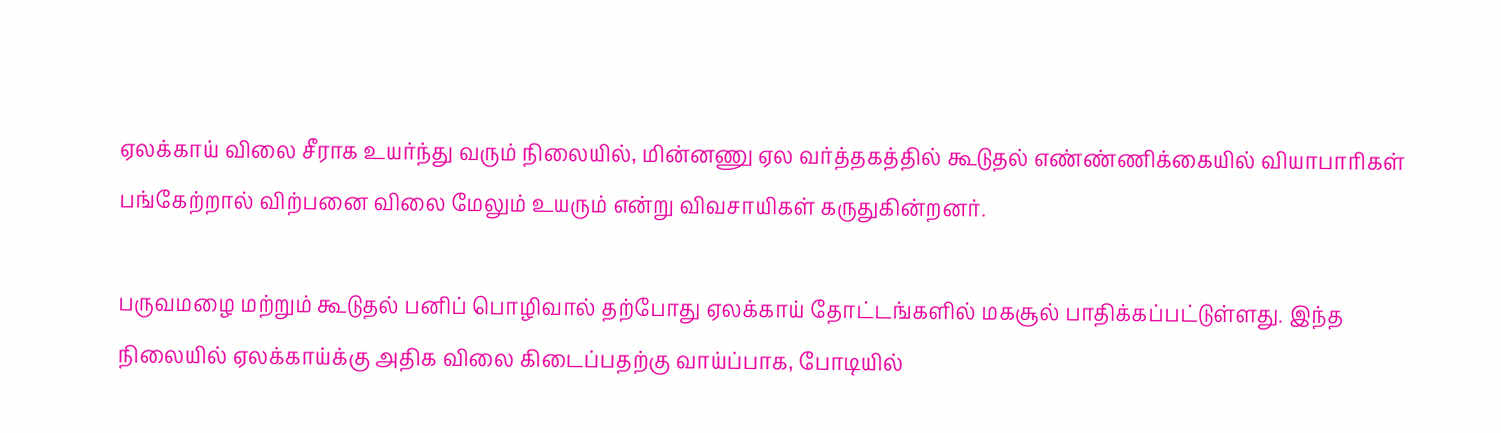ஏலக்காய் விலை சீராக உயர்ந்து வரும் நிலையில், மின்னணு ஏல வர்த்தகத்தில் கூடுதல் எண்ண்ணிக்கையில் வியாபாரிகள் பங்கேற்றால் விற்பனை விலை மேலும் உயரும் என்று விவசாயிகள் கருதுகின்றனர்.

பருவமழை மற்றும் கூடுதல் பனிப் பொழிவால் தற்போது ஏலக்காய் தோட்டங்களில் மகசூல் பாதிக்கப்பட்டுள்ளது. இந்த நிலையில் ஏலக்காய்க்கு அதிக விலை கிடைப்பதற்கு வாய்ப்பாக, போடியில்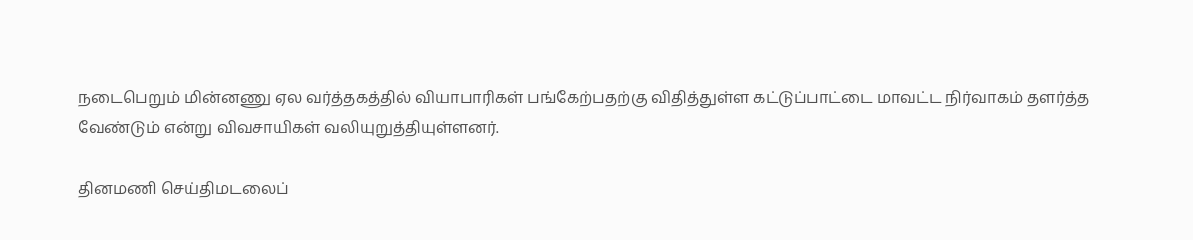நடைபெறும் மின்னணு ஏல வர்த்தகத்தில் வியாபாரிகள் பங்கேற்பதற்கு விதித்துள்ள கட்டுப்பாட்டை மாவட்ட நிர்வாகம் தளர்த்த வேண்டும் என்று விவசாயிகள் வலியுறுத்தியுள்ளனர்.

தினமணி செய்திமடலைப்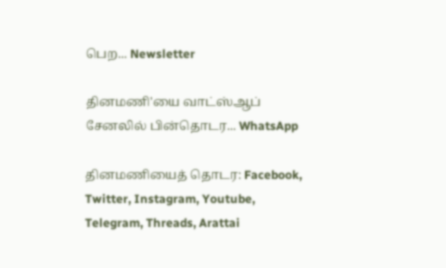பெற... Newsletter

தினமணி'யை வாட்ஸ்ஆப் சேனலில் பின்தொடர... WhatsApp

தினமணியைத் தொடர: Facebook, Twitter, Instagram, Youtube, Telegram, Threads, Arattai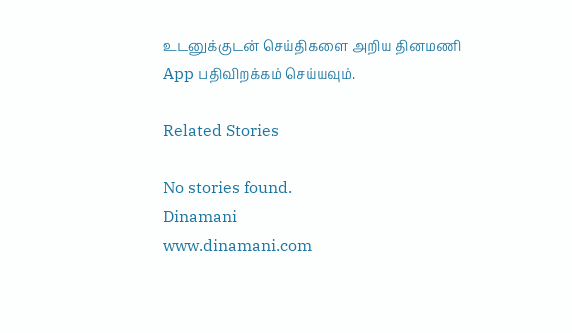உடனுக்குடன் செய்திகளை அறிய தினமணி App பதிவிறக்கம் செய்யவும்.

Related Stories

No stories found.
Dinamani
www.dinamani.com